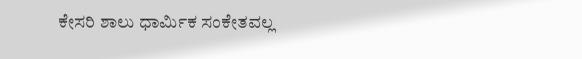ಕೇಸರಿ ಶಾಲು ಧಾರ್ಮಿಕ ಸಂಕೇತವಲ್ಲ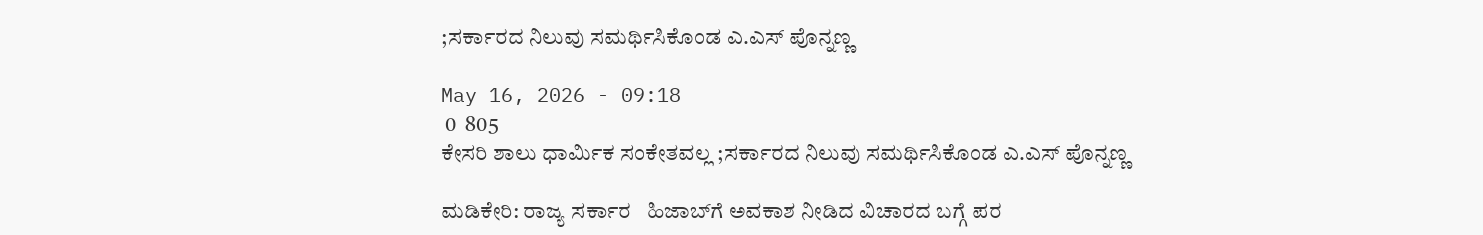;ಸರ್ಕಾರದ ನಿಲುವು ಸಮರ್ಥಿಸಿಕೊಂಡ ಎ.ಎಸ್ ಪೊನ್ನಣ್ಣ

May 16, 2026 - 09:18
 0  805
ಕೇಸರಿ ಶಾಲು ಧಾರ್ಮಿಕ ಸಂಕೇತವಲ್ಲ ;ಸರ್ಕಾರದ ನಿಲುವು ಸಮರ್ಥಿಸಿಕೊಂಡ ಎ.ಎಸ್ ಪೊನ್ನಣ್ಣ

ಮಡಿಕೇರಿ: ರಾಜ್ಯ ಸರ್ಕಾರ   ಹಿಜಾಬ್‌ಗೆ ಅವಕಾಶ ನೀಡಿದ ವಿಚಾರದ ಬಗ್ಗೆ ಪರ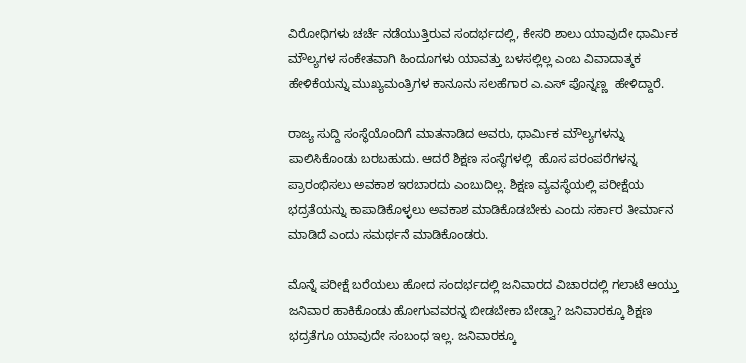ವಿರೋಧಿಗಳು ಚರ್ಚೆ ನಡೆಯುತ್ತಿರುವ ಸಂದರ್ಭದಲ್ಲಿ, ಕೇಸರಿ ಶಾಲು ಯಾವುದೇ ಧಾರ್ಮಿಕ ಮೌಲ್ಯಗಳ ಸಂಕೇತವಾಗಿ ಹಿಂದೂಗಳು ಯಾವತ್ತು ಬಳಸಲ್ಲಿಲ್ಲ ಎಂಬ ವಿವಾದಾತ್ಮಕ ಹೇಳಿಕೆಯನ್ನು ಮುಖ್ಯಮಂತ್ರಿಗಳ ಕಾನೂನು ಸಲಹೆಗಾರ ಎ.ಎಸ್ ಪೊನ್ನಣ್ಣ  ಹೇಳಿದ್ದಾರೆ.

ರಾಜ್ಯ ಸುದ್ದಿ ಸಂಸ್ಥೆಯೊಂದಿಗೆ ಮಾತನಾಡಿದ ಅವರು, ಧಾರ್ಮಿಕ ಮೌಲ್ಯಗಳನ್ನು ಪಾಲಿಸಿಕೊಂಡು ಬರಬಹುದು. ಆದರೆ ಶಿಕ್ಷಣ ಸಂಸ್ಥೆಗಳಲ್ಲಿ  ಹೊಸ ಪರಂಪರೆಗಳನ್ನ ಪ್ರಾರಂಭಿಸಲು ಅವಕಾಶ ಇರಬಾರದು ಎಂಬುದಿಲ್ಲ. ಶಿಕ್ಷಣ ವ್ಯವಸ್ಥೆಯಲ್ಲಿ ಪರೀಕ್ಷೆಯ ಭದ್ರತೆಯನ್ನು ಕಾಪಾಡಿಕೊಳ್ಳಲು ಅವಕಾಶ ಮಾಡಿಕೊಡಬೇಕು ಎಂದು ಸರ್ಕಾರ ತೀರ್ಮಾನ ಮಾಡಿದೆ ಎಂದು ಸಮರ್ಥನೆ ಮಾಡಿಕೊಂಡರು.

ಮೊನ್ನೆ ಪರೀಕ್ಷೆ ಬರೆಯಲು ಹೋದ ಸಂದರ್ಭದಲ್ಲಿ ಜನಿವಾರದ ವಿಚಾರದಲ್ಲಿ ಗಲಾಟೆ ಆಯ್ತು ಜನಿವಾರ ಹಾಕಿಕೊಂಡು ಹೋಗುವವರನ್ನ ಬೀಡಬೇಕಾ ಬೇಡ್ವಾ? ಜನಿವಾರಕ್ಕೂ ಶಿಕ್ಷಣ ಭದ್ರತೆಗೂ ಯಾವುದೇ ಸಂಬಂಧ ಇಲ್ಲ. ಜನಿವಾರಕ್ಕೂ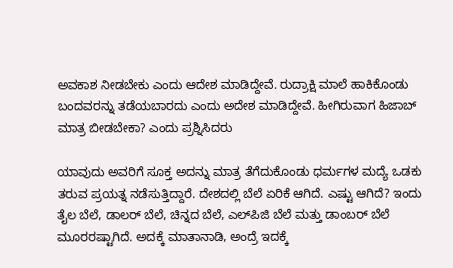ಅವಕಾಶ ನೀಡಬೇಕು ಎಂದು ಆದೇಶ ಮಾಡಿದ್ದೇವೆ. ರುದ್ರಾಕ್ಷಿ ಮಾಲೆ ಹಾಕಿಕೊಂಡು ಬಂದವರನ್ನು ತಡೆಯಬಾರದು ಎಂದು ಅದೇಶ ಮಾಡಿದ್ದೇವೆ. ಹೀಗಿರುವಾಗ ಹಿಜಾಬ್ ಮಾತ್ರ ಬೀಡಬೇಕಾ? ಎಂದು ಪ್ರಶ್ನಿಸಿದರು

ಯಾವುದು ಅವರಿಗೆ ಸೂಕ್ತ ಅದನ್ನು ಮಾತ್ರ ತೆಗೆದುಕೊಂಡು ಧರ್ಮಗಳ ಮದ್ಯೆ ಒಡಕು ತರುವ ಪ್ರಯತ್ನ ನಡೆಸುತ್ತಿದ್ದಾರೆ. ದೇಶದಲ್ಲಿ ಬೆಲೆ ಏರಿಕೆ ಆಗಿದೆ. ಎಷ್ಟು ಆಗಿದೆ? ಇಂದು ತೈಲ ಬೆಲೆ, ಡಾಲರ್ ಬೆಲೆ, ಚಿನ್ನದ ಬೆಲೆ, ಎಲ್‌ಪಿಜಿ ಬೆಲೆ ಮತ್ತು ಡಾಂಬರ್ ಬೆಲೆ ಮೂರರಷ್ಟಾಗಿದೆ. ಅದಕ್ಕೆ ಮಾತಾನಾಡಿ, ಅಂದ್ರೆ ಇದಕ್ಕೆ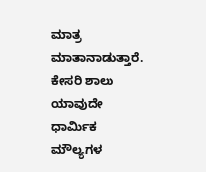ಮಾತ್ರ ಮಾತಾನಾಡುತ್ತಾರೆ. ಕೇಸರಿ ಶಾಲು ಯಾವುದೇ ಧಾರ್ಮಿಕ ಮೌಲ್ಯಗಳ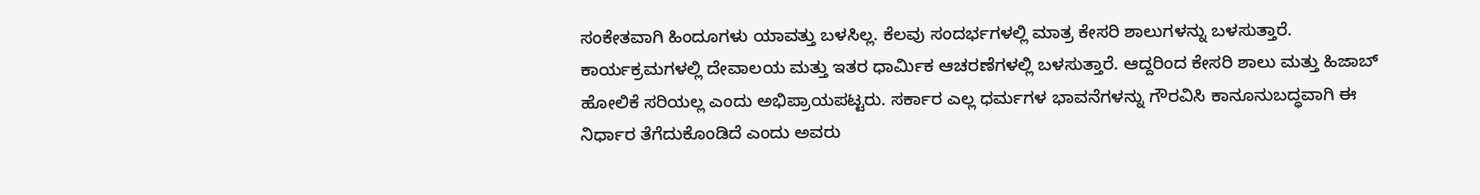ಸಂಕೇತವಾಗಿ ಹಿಂದೂಗಳು ಯಾವತ್ತು ಬಳಸಿಲ್ಲ. ಕೆಲವು ಸಂದರ್ಭಗಳಲ್ಲಿ ಮಾತ್ರ ಕೇಸರಿ ಶಾಲುಗಳನ್ನು ಬಳಸುತ್ತಾರೆ. ಕಾರ್ಯಕ್ರಮಗಳಲ್ಲಿ ದೇವಾಲಯ ಮತ್ತು ಇತರ ಧಾರ್ಮಿಕ ಆಚರಣೆಗಳಲ್ಲಿ ಬಳಸುತ್ತಾರೆ. ಆದ್ದರಿಂದ ಕೇಸರಿ ಶಾಲು ಮತ್ತು ಹಿಜಾಬ್ ಹೋಲಿಕೆ ಸರಿಯಲ್ಲ ಎಂದು ಅಭಿಪ್ರಾಯಪಟ್ಟರು. ಸರ್ಕಾರ ಎಲ್ಲ ಧರ್ಮಗಳ ಭಾವನೆಗಳನ್ನು ಗೌರವಿಸಿ ಕಾನೂನುಬದ್ಧವಾಗಿ ಈ ನಿರ್ಧಾರ ತೆಗೆದುಕೊಂಡಿದೆ ಎಂದು ಅವರು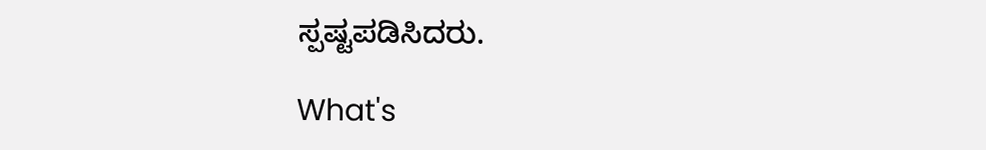ಸ್ಪಷ್ಟಪಡಿಸಿದರು.

What's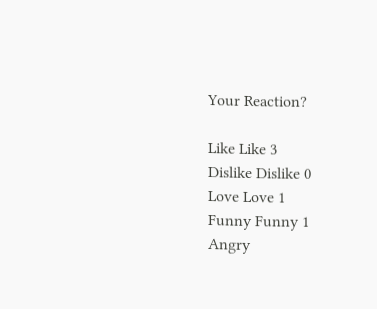Your Reaction?

Like Like 3
Dislike Dislike 0
Love Love 1
Funny Funny 1
Angry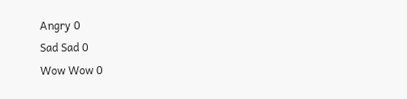Angry 0
Sad Sad 0
Wow Wow 0